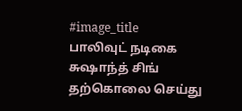#image_title
பாலிவுட் நடிகை சுஷாந்த் சிங் தற்கொலை செய்து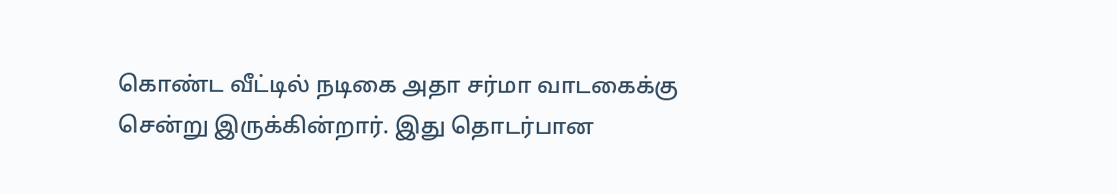கொண்ட வீட்டில் நடிகை அதா சர்மா வாடகைக்கு சென்று இருக்கின்றார். இது தொடர்பான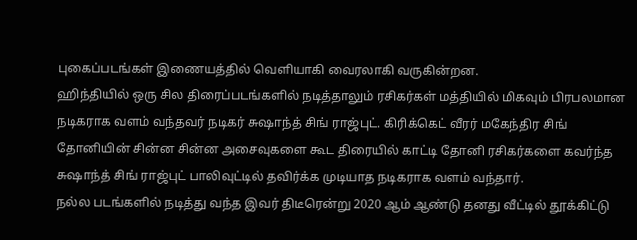புகைப்படங்கள் இணையத்தில் வெளியாகி வைரலாகி வருகின்றன.
ஹிந்தியில் ஒரு சில திரைப்படங்களில் நடித்தாலும் ரசிகர்கள் மத்தியில் மிகவும் பிரபலமான நடிகராக வளம் வந்தவர் நடிகர் சுஷாந்த் சிங் ராஜ்புட். கிரிக்கெட் வீரர் மகேந்திர சிங் தோனியின் சின்ன சின்ன அசைவுகளை கூட திரையில் காட்டி தோனி ரசிகர்களை கவர்ந்த சுஷாந்த் சிங் ராஜ்புட் பாலிவுட்டில் தவிர்க்க முடியாத நடிகராக வளம் வந்தார்.
நல்ல படங்களில் நடித்து வந்த இவர் திடீரென்று 2020 ஆம் ஆண்டு தனது வீட்டில் தூக்கிட்டு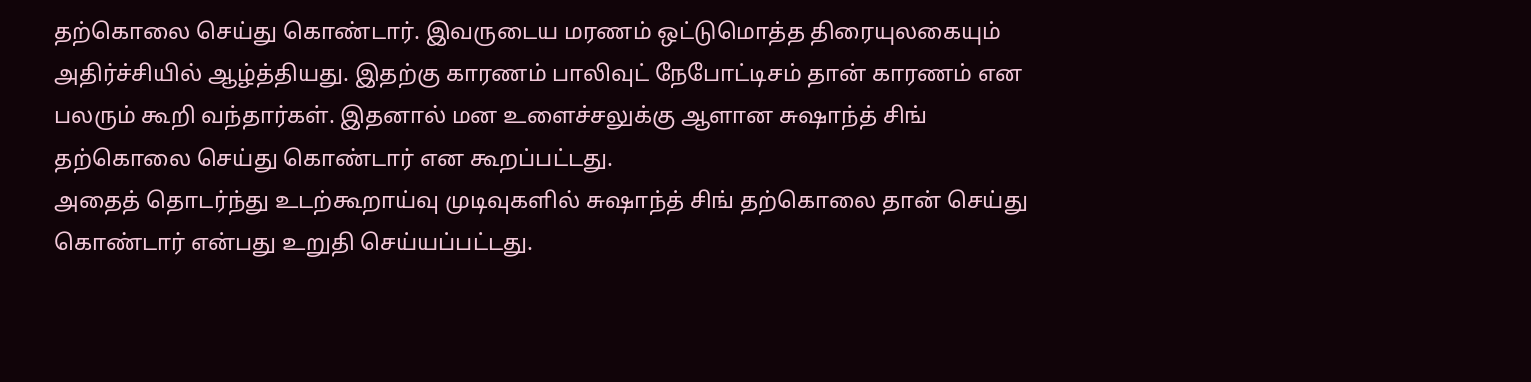தற்கொலை செய்து கொண்டார். இவருடைய மரணம் ஒட்டுமொத்த திரையுலகையும் அதிர்ச்சியில் ஆழ்த்தியது. இதற்கு காரணம் பாலிவுட் நேபோட்டிசம் தான் காரணம் என பலரும் கூறி வந்தார்கள். இதனால் மன உளைச்சலுக்கு ஆளான சுஷாந்த் சிங் தற்கொலை செய்து கொண்டார் என கூறப்பட்டது.
அதைத் தொடர்ந்து உடற்கூறாய்வு முடிவுகளில் சுஷாந்த் சிங் தற்கொலை தான் செய்து கொண்டார் என்பது உறுதி செய்யப்பட்டது.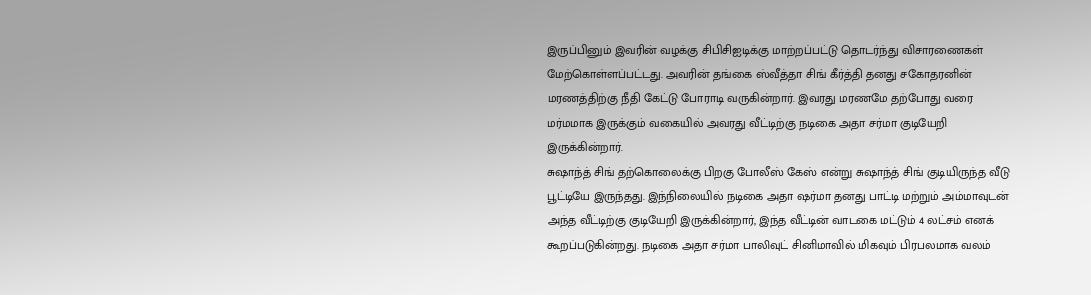இருப்பினும் இவரின் வழக்கு சிபிசிஐடிக்கு மாற்றப்பட்டு தொடர்ந்து விசாரணைகள் மேற்கொள்ளப்பட்டது. அவரின் தங்கை ஸ்வீத்தா சிங் கீர்த்தி தனது சகோதரனின் மரணத்திற்கு நீதி கேட்டு போராடி வருகின்றார். இவரது மரணமே தற்போது வரை மர்மமாக இருக்கும் வகையில் அவரது வீட்டிற்கு நடிகை அதா சர்மா குடியேறி இருக்கின்றார்.
சுஷாந்த் சிங் தற்கொலைக்கு பிறகு போலீஸ் கேஸ் என்று சுஷாந்த் சிங் குடியிருந்த வீடு பூட்டியே இருந்தது. இந்நிலையில் நடிகை அதா ஷர்மா தனது பாட்டி மற்றும் அம்மாவுடன் அந்த வீட்டிற்கு குடியேறி இருக்கின்றார், இந்த வீட்டின் வாடகை மட்டும் 4 லட்சம் எனக் கூறப்படுகின்றது. நடிகை அதா சர்மா பாலிவுட் சினிமாவில் மிகவும் பிரபலமாக வலம்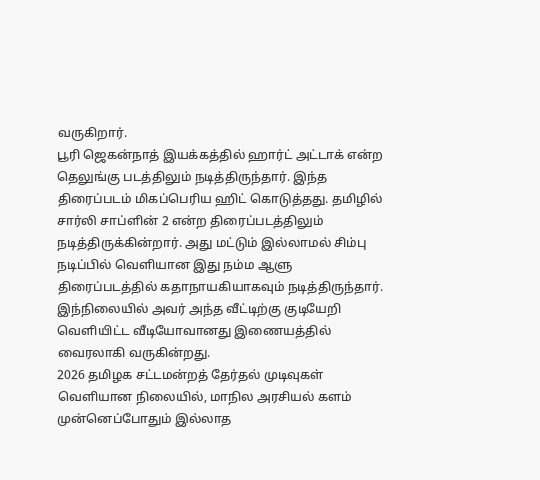வருகிறார்.
பூரி ஜெகன்நாத் இயக்கத்தில் ஹார்ட் அட்டாக் என்ற தெலுங்கு படத்திலும் நடித்திருந்தார். இந்த திரைப்படம் மிகப்பெரிய ஹிட் கொடுத்தது. தமிழில் சார்லி சாப்ளின் 2 என்ற திரைப்படத்திலும் நடித்திருக்கின்றார். அது மட்டும் இல்லாமல் சிம்பு நடிப்பில் வெளியான இது நம்ம ஆளு திரைப்படத்தில் கதாநாயகியாகவும் நடித்திருந்தார். இந்நிலையில் அவர் அந்த வீட்டிற்கு குடியேறி வெளியிட்ட வீடியோவானது இணையத்தில் வைரலாகி வருகின்றது.
2026 தமிழக சட்டமன்றத் தேர்தல் முடிவுகள் வெளியான நிலையில், மாநில அரசியல் களம் முன்னெப்போதும் இல்லாத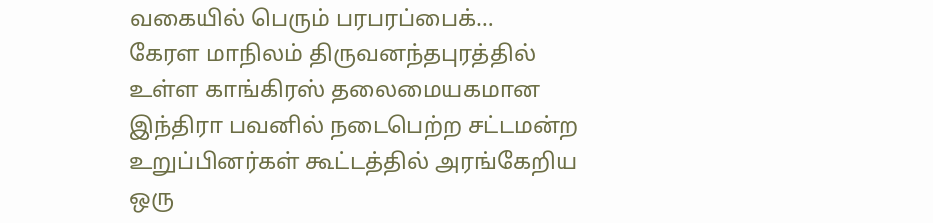வகையில் பெரும் பரபரப்பைக்…
கேரள மாநிலம் திருவனந்தபுரத்தில் உள்ள காங்கிரஸ் தலைமையகமான இந்திரா பவனில் நடைபெற்ற சட்டமன்ற உறுப்பினர்கள் கூட்டத்தில் அரங்கேறிய ஒரு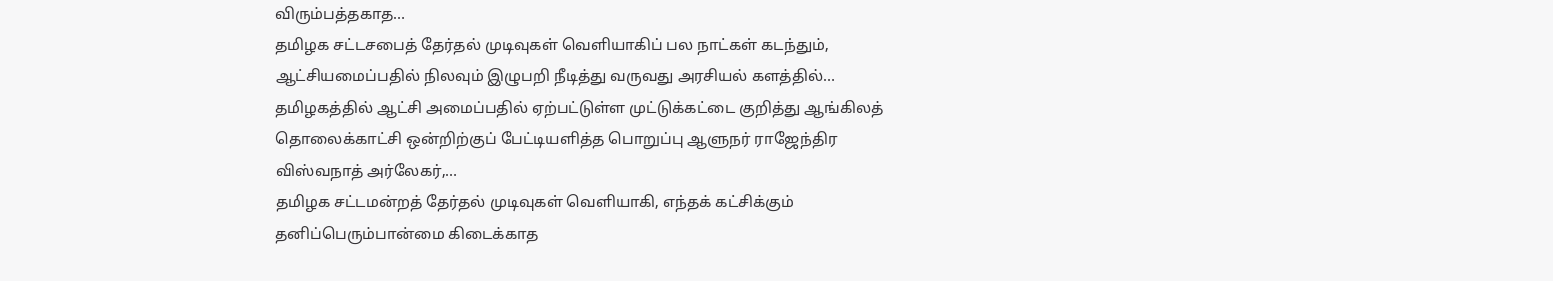விரும்பத்தகாத…
தமிழக சட்டசபைத் தேர்தல் முடிவுகள் வெளியாகிப் பல நாட்கள் கடந்தும், ஆட்சியமைப்பதில் நிலவும் இழுபறி நீடித்து வருவது அரசியல் களத்தில்…
தமிழகத்தில் ஆட்சி அமைப்பதில் ஏற்பட்டுள்ள முட்டுக்கட்டை குறித்து ஆங்கிலத் தொலைக்காட்சி ஒன்றிற்குப் பேட்டியளித்த பொறுப்பு ஆளுநர் ராஜேந்திர விஸ்வநாத் அர்லேகர்,…
தமிழக சட்டமன்றத் தேர்தல் முடிவுகள் வெளியாகி, எந்தக் கட்சிக்கும் தனிப்பெரும்பான்மை கிடைக்காத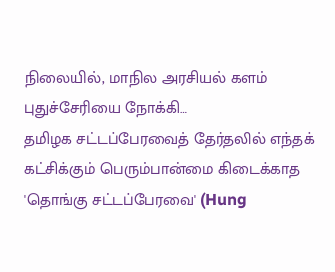நிலையில், மாநில அரசியல் களம் புதுச்சேரியை நோக்கி…
தமிழக சட்டப்பேரவைத் தேர்தலில் எந்தக் கட்சிக்கும் பெரும்பான்மை கிடைக்காத 'தொங்கு சட்டப்பேரவை' (Hung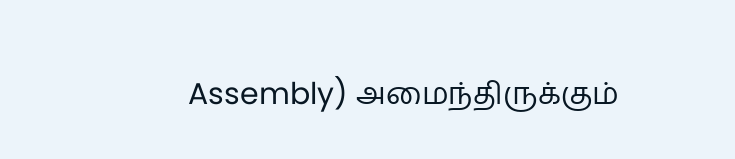Assembly) அமைந்திருக்கும்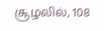சூழலில், 108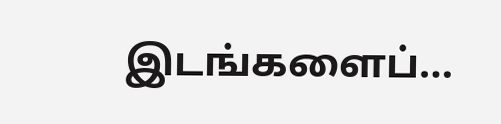இடங்களைப்…